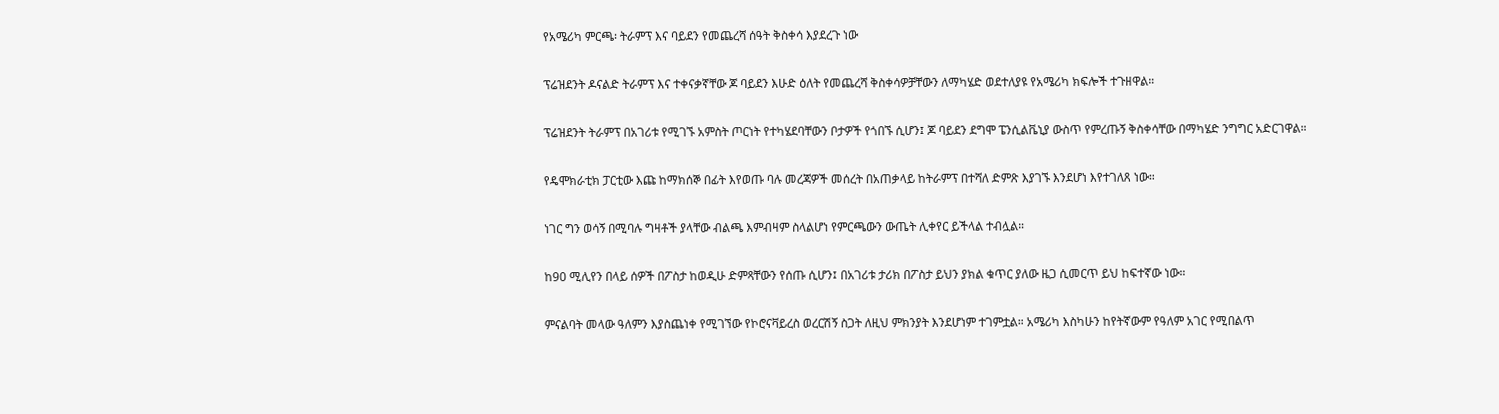የአሜሪካ ምርጫ፡ ትራምፕ እና ባይደን የመጨረሻ ሰዓት ቅስቀሳ እያደረጉ ነው

ፕሬዝደንት ዶናልድ ትራምፕ እና ተቀናቃኛቸው ጆ ባይደን እሁድ ዕለት የመጨረሻ ቅስቀሳዎቻቸውን ለማካሄድ ወደተለያዩ የአሜሪካ ክፍሎች ተጉዘዋል።

ፕሬዝደንት ትራምፕ በአገሪቱ የሚገኙ አምስት ጦርነት የተካሄደባቸውን ቦታዎች የጎበኙ ሲሆን፤ ጆ ባይደን ደግሞ ፔንሲልቬኒያ ውስጥ የምረጡኝ ቅስቀሳቸው በማካሄድ ንግግር አድርገዋል።

የዴሞክራቲክ ፓርቲው እጩ ከማክሰኞ በፊት እየወጡ ባሉ መረጃዎች መሰረት በአጠቃላይ ከትራምፕ በተሻለ ድምጽ እያገኙ እንደሆነ እየተገለጸ ነው።

ነገር ግን ወሳኝ በሚባሉ ግዛቶች ያላቸው ብልጫ እምብዛም ስላልሆነ የምርጫውን ውጤት ሊቀየር ይችላል ተብሏል።

ከ90 ሚሊየን በላይ ሰዎች በፖስታ ከወዲሁ ድምጻቸውን የሰጡ ሲሆን፤ በአገሪቱ ታሪክ በፖስታ ይህን ያክል ቁጥር ያለው ዜጋ ሲመርጥ ይህ ከፍተኛው ነው።

ምናልባት መላው ዓለምን እያስጨነቀ የሚገኘው የኮሮናቫይረስ ወረርሽኝ ስጋት ለዚህ ምክንያት እንደሆነም ተገምቷል። አሜሪካ እስካሁን ከየትኛውም የዓለም አገር የሚበልጥ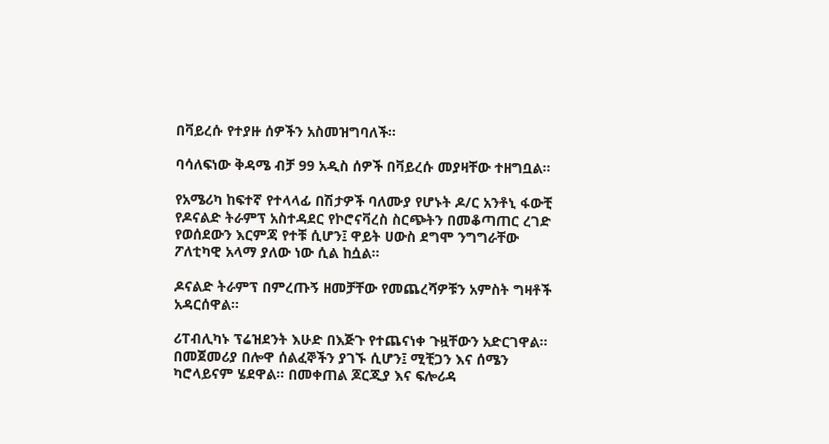በቫይረሱ የተያዙ ሰዎችን አስመዝግባለች።

ባሳለፍነው ቅዳሜ ብቻ 99 አዲስ ሰዎች በቫይረሱ መያዛቸው ተዘግቧል።

የአሜሪካ ከፍተኛ የተላላፊ በሽታዎች ባለሙያ የሆኑት ዶ/ር አንቶኒ ፋውቺ የዶናልድ ትራምፕ አስተዳደር የኮሮናቫረስ ስርጭትን በመቆጣጠር ረገድ የወሰደውን እርምጃ የተቹ ሲሆን፤ ዋይት ሀውስ ደግሞ ንግግራቸው ፖለቲካዊ አላማ ያለው ነው ሲል ከሷል።

ዶናልድ ትራምፕ በምረጡኝ ዘመቻቸው የመጨረሻዎቹን አምስት ግዛቶች አዳርሰዋል።

ሪፐብሊካኑ ፕሬዝደንት እሁድ በእጅጉ የተጨናነቀ ጉዟቸውን አድርገዋል። በመጀመሪያ በሎዋ ሰልፈኞችን ያገኙ ሲሆን፤ ሚቺጋን እና ሰሜን ካሮላይናም ሄደዋል። በመቀጠል ጆርጂያ እና ፍሎሪዳ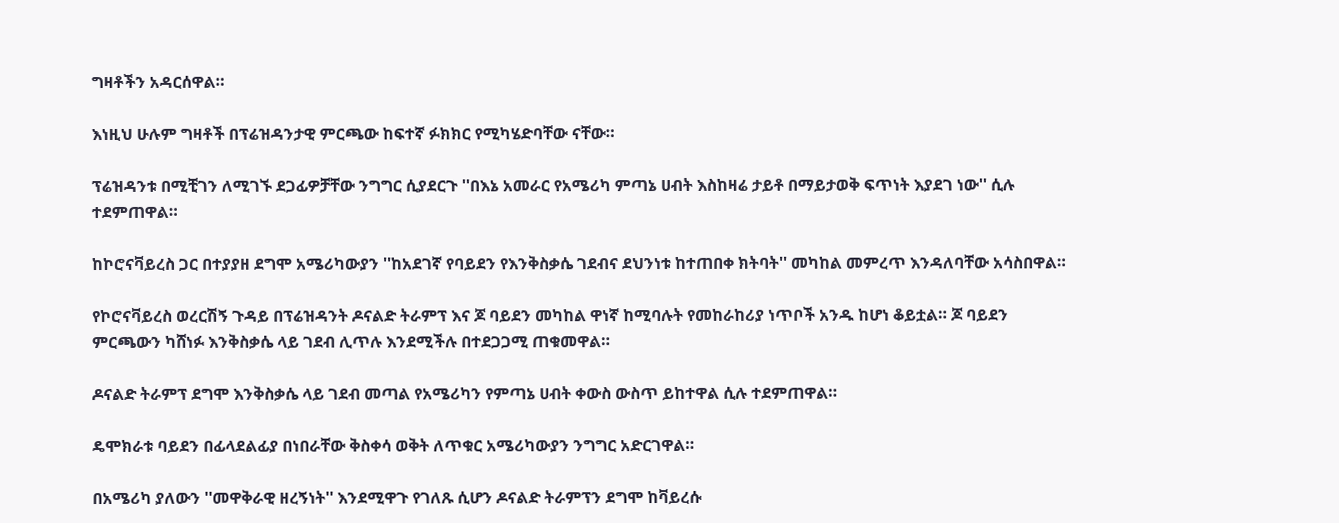ግዛቶችን አዳርሰዋል።

እነዚህ ሁሉም ግዛቶች በፕሬዝዳንታዊ ምርጫው ከፍተኛ ፉክክር የሚካሄድባቸው ናቸው።

ፕሬዝዳንቱ በሚቺገን ለሚገኙ ደጋፊዎቻቸው ንግግር ሲያደርጉ ''በእኔ አመራር የአሜሪካ ምጣኔ ሀብት እስከዛሬ ታይቶ በማይታወቅ ፍጥነት እያደገ ነው'' ሲሉ ተደምጠዋል።

ከኮሮናቫይረስ ጋር በተያያዘ ደግሞ አሜሪካውያን ''ከአደገኛ የባይደን የእንቅስቃሴ ገደብና ደህንነቱ ከተጠበቀ ክትባት'' መካከል መምረጥ እንዳለባቸው አሳስበዋል።

የኮሮናቫይረስ ወረርሽኝ ጉዳይ በፕሬዝዳንት ዶናልድ ትራምፕ እና ጆ ባይደን መካከል ዋነኛ ከሚባሉት የመከራከሪያ ነጥቦች አንዱ ከሆነ ቆይቷል። ጆ ባይደን ምርጫውን ካሸነፉ እንቅስቃሴ ላይ ገደብ ሊጥሉ እንደሚችሉ በተደጋጋሚ ጠቁመዋል።

ዶናልድ ትራምፕ ደግሞ እንቅስቃሴ ላይ ገደብ መጣል የአሜሪካን የምጣኔ ሀብት ቀውስ ውስጥ ይከተዋል ሲሉ ተደምጠዋል።

ዴሞክራቱ ባይደን በፊላደልፊያ በነበራቸው ቅስቀሳ ወቅት ለጥቁር አሜሪካውያን ንግግር አድርገዋል።

በአሜሪካ ያለውን ''መዋቅራዊ ዘረኝነት'' እንደሚዋጉ የገለጹ ሲሆን ዶናልድ ትራምፕን ደግሞ ከቫይረሱ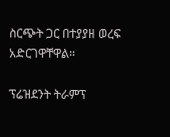ስርጭት ጋር በተያያዘ ወረፍ አድርገዋቸዋል።

ፕሬዝደንት ትራምፕ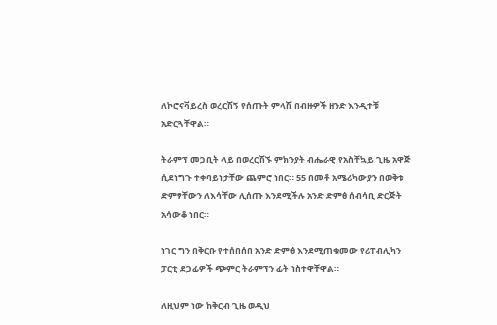ለኮሮናቫይረስ ወረርሽኝ የሰጡት ምላሽ በብዙዎች ዘንድ እንዲተቹ አድርጓቸዋል።

ትራምፕ መጋቢት ላይ በወረርሽኙ ምክንያት ብሔራዊ የአስቸኳይ ጊዜ አዋጅ ሲደነግጉ ተቀባይነታቸው ጨምሮ ነበር። 55 በመቶ አሜሪካውያን በወቅቱ ድምፃቸውን ለእሳቸው ሊሰጡ እንደሚችሉ አንድ ድምፅ ሰብሳቢ ድርጅት አሳውቆ ነበር።

ነገር ግን በቅርቡ የተሰበሰበ አንድ ድምፅ እንደሚጠቁመው የሪፐብሊካን ፓርቲ ደጋፊዎች ጭምር ትራምፕን ፊት ነስተዋቸዋል።

ለዚህም ነው ከቅርብ ጊዜ ወዲህ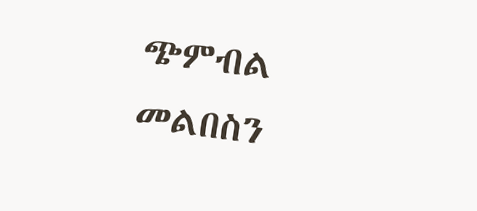ጭምብል መልበስን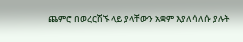ጨምሮ በወረርሽኙ ላይ ያላቸውን አቋም እያለሳለሱ ያሉት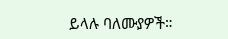ይላሉ ባለሙያዎች።